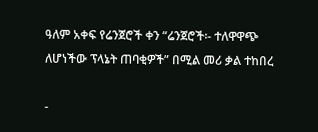ዓለም አቀፍ የሬንጀሮች ቀን “ሬንጀሮች፡- ተለዋዋጭ ለሆነችው ፕላኔት ጠባቂዎች” በሚል መሪ ቃል ተከበረ

-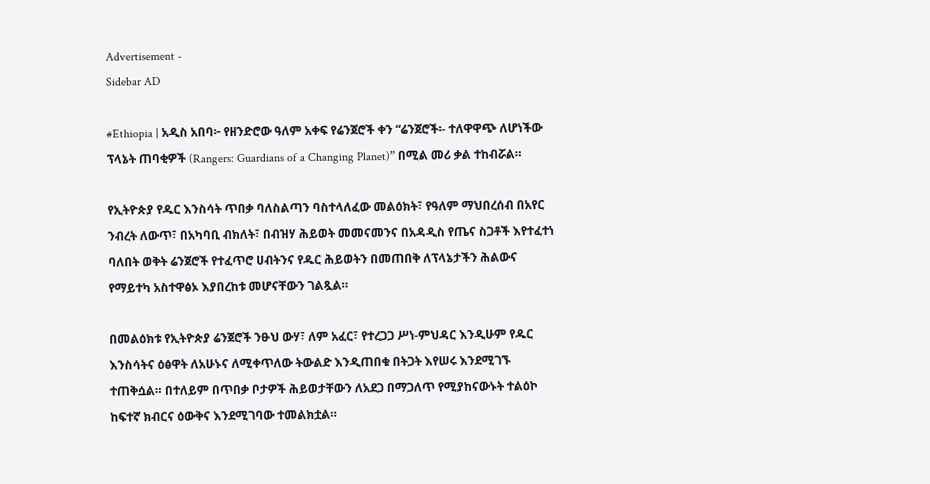Advertisement -
Sidebar AD

#Ethiopia | አዲስ አበባ፦ የዘንድሮው ዓለም አቀፍ የሬንጀሮች ቀን “ሬንጀሮች፡- ተለዋዋጭ ለሆነችው ፕላኔት ጠባቂዎች (Rangers: Guardians of a Changing Planet)” በሚል መሪ ቃል ተከብሯል።

የኢትዮጵያ የዱር እንስሳት ጥበቃ ባለስልጣን ባስተላለፈው መልዕክት፣ የዓለም ማህበረሰብ በአየር ንብረት ለውጥ፣ በአካባቢ ብክለት፣ በብዝሃ ሕይወት መመናመንና በአዳዲስ የጤና ስጋቶች እየተፈተነ ባለበት ወቅት ሬንጀሮች የተፈጥሮ ሀብትንና የዱር ሕይወትን በመጠበቅ ለፕላኔታችን ሕልውና የማይተካ አስተዋፅኦ እያበረከቱ መሆናቸውን ገልጿል።

በመልዕክቱ የኢትዮጵያ ሬንጀሮች ንፁህ ውሃ፣ ለም አፈር፣ የተረጋጋ ሥነ-ምህዳር እንዲሁም የዱር እንስሳትና ዕፅዋት ለአሁኑና ለሚቀጥለው ትውልድ እንዲጠበቁ በትጋት እየሠሩ እንደሚገኙ ተጠቅሷል። በተለይም በጥበቃ ቦታዎች ሕይወታቸውን ለአደጋ በማጋለጥ የሚያከናውኑት ተልዕኮ ከፍተኛ ክብርና ዕውቅና እንደሚገባው ተመልክቷል።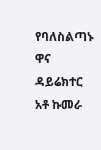የባለስልጣኑ ዋና ዳይሬክተር አቶ ኩመራ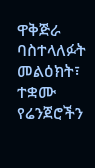ዋቅጅራ ባስተላለፉት መልዕክት፣ ተቋሙ የሬንጀሮችን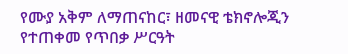የሙያ አቅም ለማጠናከር፣ ዘመናዊ ቴክኖሎጂን የተጠቀመ የጥበቃ ሥርዓት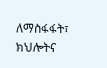ለማስፋፋት፣ ክህሎትና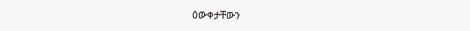ዕውቀታቸውን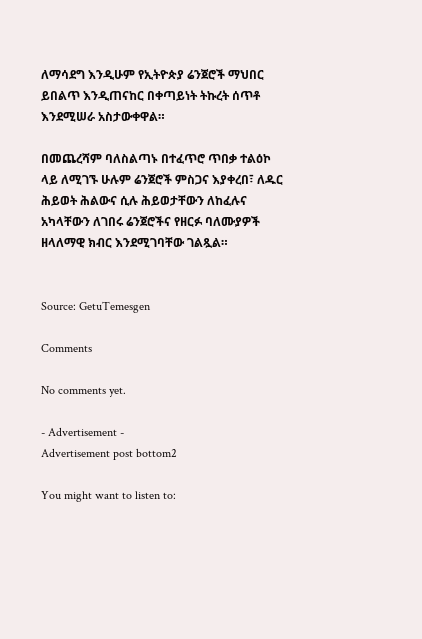ለማሳደግ እንዲሁም የኢትዮጵያ ሬንጀሮች ማህበር ይበልጥ እንዲጠናከር በቀጣይነት ትኩረት ሰጥቶ እንደሚሠራ አስታውቀዋል።

በመጨረሻም ባለስልጣኑ በተፈጥሮ ጥበቃ ተልዕኮ ላይ ለሚገኙ ሁሉም ሬንጀሮች ምስጋና እያቀረበ፣ ለዱር ሕይወት ሕልውና ሲሉ ሕይወታቸውን ለከፈሉና አካላቸውን ለገበሩ ሬንጀሮችና የዘርፉ ባለሙያዎች ዘላለማዊ ክብር እንደሚገባቸው ገልጿል።


Source: GetuTemesgen

Comments

No comments yet.

- Advertisement -
Advertisement post bottom2

You might want to listen to: